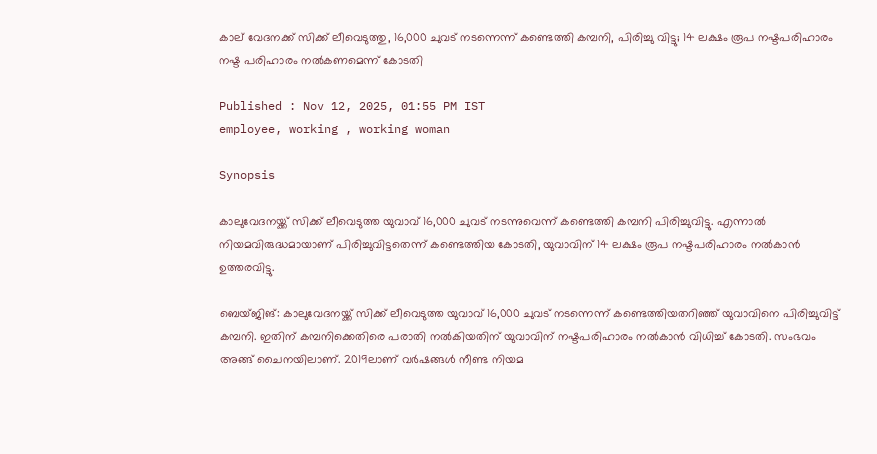കാല് വേദനക്ക് സിക്ക് ലീവെടുത്തു, 16,000 ചുവട് നടന്നെന്ന് കണ്ടെത്തി കമ്പനി, പിരിച്ചു വിട്ടു; 14 ലക്ഷം രൂപ നഷ്ടപരിഹാരം നഷ്ട പരിഹാരം നൽകണമെന്ന് കോടതി

Published : Nov 12, 2025, 01:55 PM IST
employee, working , working woman

Synopsis

കാലുവേദനയ്ക്ക് സിക്ക് ലീവെടുത്ത യുവാവ് 16,000 ചുവട് നടന്നുവെന്ന് കണ്ടെത്തി കമ്പനി പിരിച്ചുവിട്ടു. എന്നാൽ നിയമവിരുദ്ധമായാണ് പിരിച്ചുവിട്ടതെന്ന് കണ്ടെത്തിയ കോടതി, യുവാവിന് 14 ലക്ഷം രൂപ നഷ്ടപരിഹാരം നൽകാൻ ഉത്തരവിട്ടു.

ബെയ്‌ജിങ്: കാലുവേദനയ്ക്ക് സിക്ക് ലീവെടുത്ത യുവാവ് 16,000 ചുവട് നടന്നെന്ന് കണ്ടെത്തിയതറിഞ്ഞ് യുവാവിനെ പിരിച്ചുവിട്ട് കമ്പനി. ഇതിന് കമ്പനിക്കെതിരെ പരാതി നൽകിയതിന് യുവാവിന് നഷ്ടപരിഹാരം നൽകാൻ വിധിച്ച് കോടതി. സംഭവം അങ്ങ് ചൈനയിലാണ്. 2019ലാണ് വര്‍ഷങ്ങള്‍ നീണ്ട നിയമ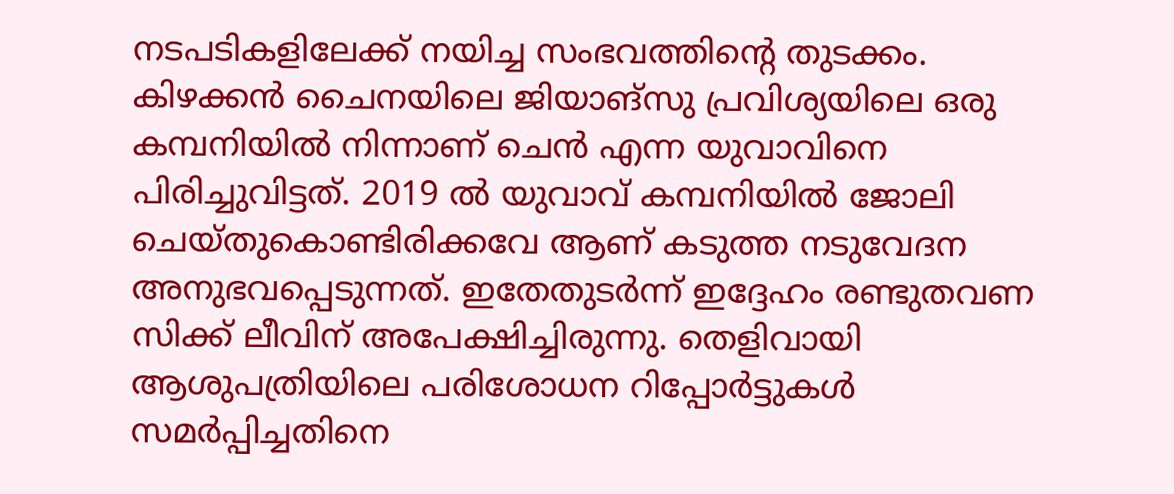നടപടികളിലേക്ക് നയിച്ച സംഭവത്തിന്റെ തുടക്കം. കിഴക്കന്‍ ചൈനയിലെ ജിയാങ്സു പ്രവിശ്യയിലെ ഒരു കമ്പനിയില്‍ നിന്നാണ് ചെന്‍ എന്ന യുവാവിനെ പിരിച്ചുവിട്ടത്. 2019 ൽ യുവാവ് കമ്പനിയിൽ ജോലി ചെയ്തുകൊണ്ടിരിക്കവേ ആണ് കടുത്ത നടുവേദന അനുഭവപ്പെടുന്നത്. ഇതേതുടർന്ന് ഇദ്ദേഹം രണ്ടുതവണ സിക്ക് ലീവിന് അപേക്ഷിച്ചിരുന്നു. തെളിവായി ആശുപത്രിയിലെ പരിശോധന റിപ്പോര്‍ട്ടുകള്‍ സമര്‍പ്പിച്ചതിനെ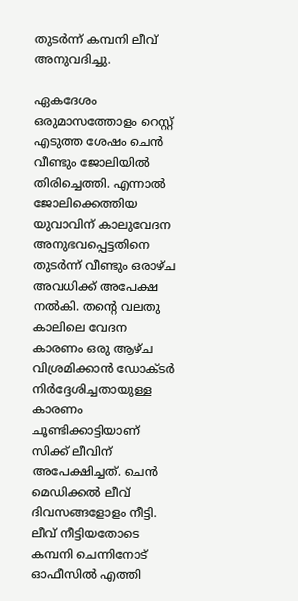തുടര്‍ന്ന് കമ്പനി ലീവ് അനുവദിച്ചു.

ഏകദേശം ഒരുമാസത്തോളം റെസ്റ്റ് എടുത്ത ശേഷം ചെന്‍ വീണ്ടും ജോലിയില്‍ തിരിച്ചെത്തി. എന്നാല്‍ ജോലിക്കെത്തിയ യുവാവിന് കാലുവേദന അനുഭവപ്പെട്ടതിനെ തുടർന്ന് വീണ്ടും ഒരാഴ്ച അവധിക്ക് അപേക്ഷ നല്‍കി. തന്റെ വലതു കാലിലെ വേദന കാരണം ഒരു ആഴ്ച വിശ്രമിക്കാന്‍ ഡോക്ടര്‍ നിര്‍ദ്ദേശിച്ചതായുള്ള കാരണം ചൂണ്ടിക്കാട്ടിയാണ് സിക്ക് ലീവിന് അപേക്ഷിച്ചത്. ചെന്‍ മെഡിക്കല്‍ ലീവ് ദിവസങ്ങളോളം നീട്ടി. ലീവ് നീട്ടിയതോടെ കമ്പനി ചെന്നിനോട് ഓഫീസില്‍ എത്തി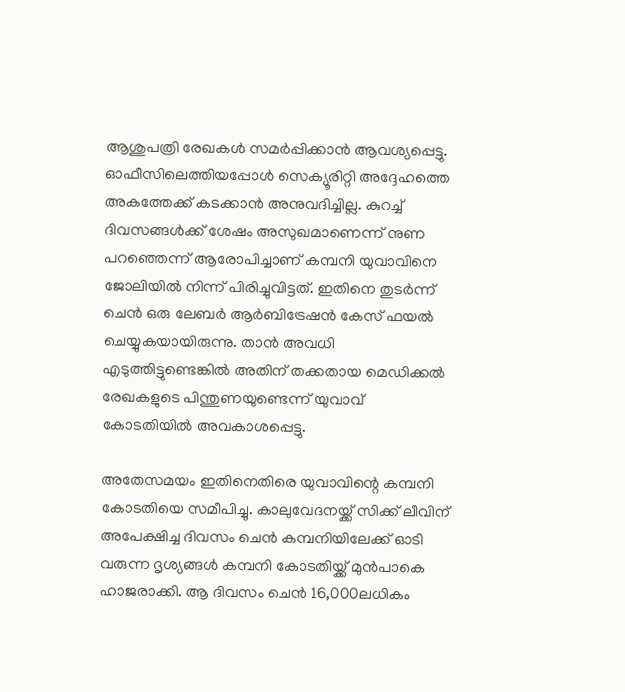ആശുപത്രി രേഖകള്‍ സമര്‍പ്പിക്കാന്‍ ആവശ്യപ്പെട്ടു. ഓഫീസിലെത്തിയപ്പോള്‍ സെക്യൂരിറ്റി അദ്ദേഹത്തെ അകത്തേക്ക് കടക്കാന്‍ അനുവദിച്ചില്ല. കുറച്ച് ദിവസങ്ങള്‍ക്ക് ശേഷം അസുഖമാണെന്ന് നുണ പറഞ്ഞെന്ന് ആരോപിച്ചാണ് കമ്പനി യുവാവിനെ ജോലിയില്‍ നിന്ന് പിരിച്ചുവിട്ടത്. ഇതിനെ തുടര്‍ന്ന് ചെന്‍ ഒരു ലേബര്‍ ആര്‍ബിട്രേഷന്‍ കേസ് ഫയല്‍ ചെയ്യുകയായിരുന്നു. താൻ അവധി എടുത്തിട്ടുണ്ടെങ്കിൽ അതിന് തക്കതായ മെഡിക്കല്‍ രേഖകളുടെ പിന്തുണയുണ്ടെന്ന് യുവാവ് കോടതിയിൽ അവകാശപ്പെട്ടു.

അതേസമയം ഇതിനെതിരെ യുവാവിന്റെ കമ്പനി കോടതിയെ സമീപിച്ചു. കാലുവേദനയ്ക്ക് സിക്ക് ലീവിന് അപേക്ഷിച്ച ദിവസം ചെന്‍ കമ്പനിയിലേക്ക് ഓടി വരുന്ന ദൃശ്യങ്ങള്‍ കമ്പനി കോടതിയ്ക്ക് മുൻപാകെ ഹാജരാക്കി. ആ ദിവസം ചെന്‍ 16,000ലധികം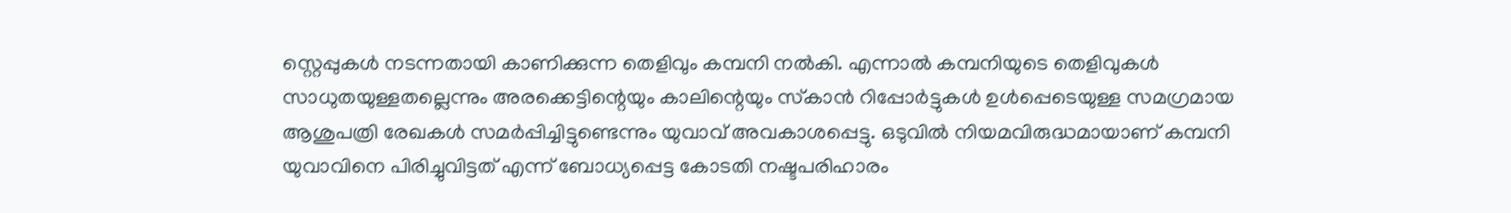സ്റ്റെപ്പുകൾ നടന്നതായി കാണിക്കുന്ന തെളിവും കമ്പനി നല്‍കി. എന്നാൽ കമ്പനിയുടെ തെളിവുകള്‍ സാധുതയുള്ളതല്ലെന്നും അരക്കെട്ടിന്റെയും കാലിന്റെയും സ്‌കാന്‍ റിപ്പോര്‍ട്ടുകള്‍ ഉള്‍പ്പെടെയുള്ള സമഗ്രമായ ആശുപത്രി രേഖകള്‍ സമര്‍പ്പിച്ചിട്ടുണ്ടെന്നും യുവാവ് അവകാശപ്പെട്ടു. ഒടുവിൽ നിയമവിരുദ്ധമായാണ് കമ്പനി യുവാവിനെ പിരിച്ചുവിട്ടത് എന്ന് ബോധ്യപ്പെട്ട കോടതി നഷ്ടപരിഹാരം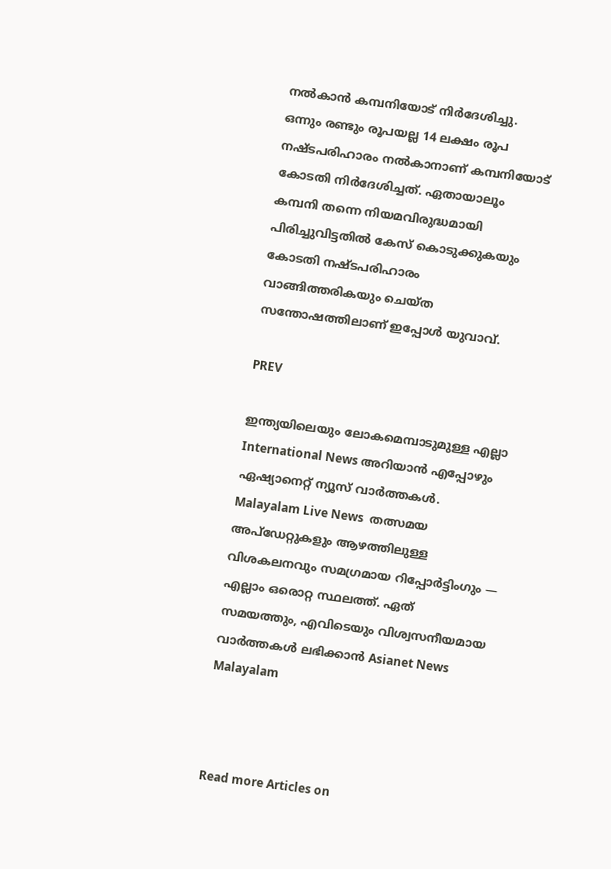നല്‍കാന്‍ കമ്പനിയോട് നിര്‍ദേശിച്ചു. ഒന്നും രണ്ടും രൂപയല്ല 14 ലക്ഷം രൂപ നഷ്ടപരിഹാരം നൽകാനാണ് കമ്പനിയോട് കോടതി നിര്‍ദേശിച്ചത്. ഏതായാലൂം കമ്പനി തന്നെ നിയമവിരുദ്ധമായി പിരിച്ചുവിട്ടതിൽ കേസ് കൊടുക്കുകയും കോടതി നഷ്ടപരിഹാരം വാങ്ങിത്തരികയും ചെയ്ത സന്തോഷത്തിലാണ് ഇപ്പോൾ യുവാവ്.

PREV

ഇന്ത്യയിലെയും ലോകമെമ്പാടുമുള്ള എല്ലാ International News അറിയാൻ എപ്പോഴും ഏഷ്യാനെറ്റ് ന്യൂസ് വാർത്തകൾ. Malayalam Live News  തത്സമയ അപ്‌ഡേറ്റുകളും ആഴത്തിലുള്ള വിശകലനവും സമഗ്രമായ റിപ്പോർട്ടിംഗും — എല്ലാം ഒരൊറ്റ സ്ഥലത്ത്. ഏത് സമയത്തും, എവിടെയും വിശ്വസനീയമായ വാർത്തകൾ ലഭിക്കാൻ Asianet News Malayalam



Read more Articles on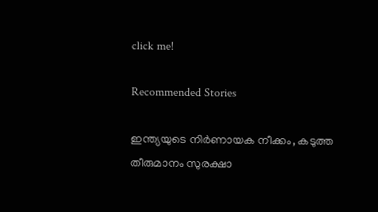click me!

Recommended Stories

ഇന്ത്യയുടെ നിർണായക നീക്കം, കടുത്ത തീരുമാനം സുരക്ഷാ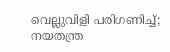വെല്ലുവിളി പരിഗണിച്ച്; നയതന്ത്ര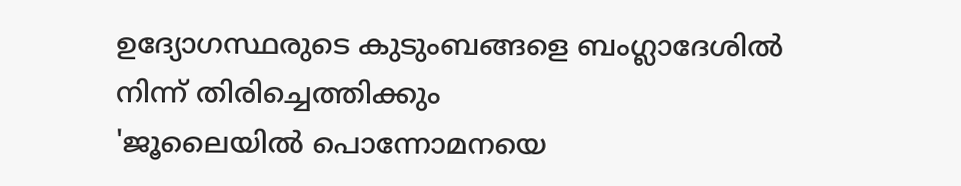ഉദ്യോഗസ്ഥരുടെ കുടുംബങ്ങളെ ബംഗ്ലാദേശിൽ നിന്ന് തിരിച്ചെത്തിക്കും
'ജൂലൈയിൽ പൊന്നോമനയെ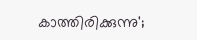കാത്തിരിക്കുന്നു';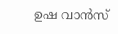ഉഷ വാൻസ്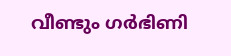വീണ്ടും ഗർഭിണി